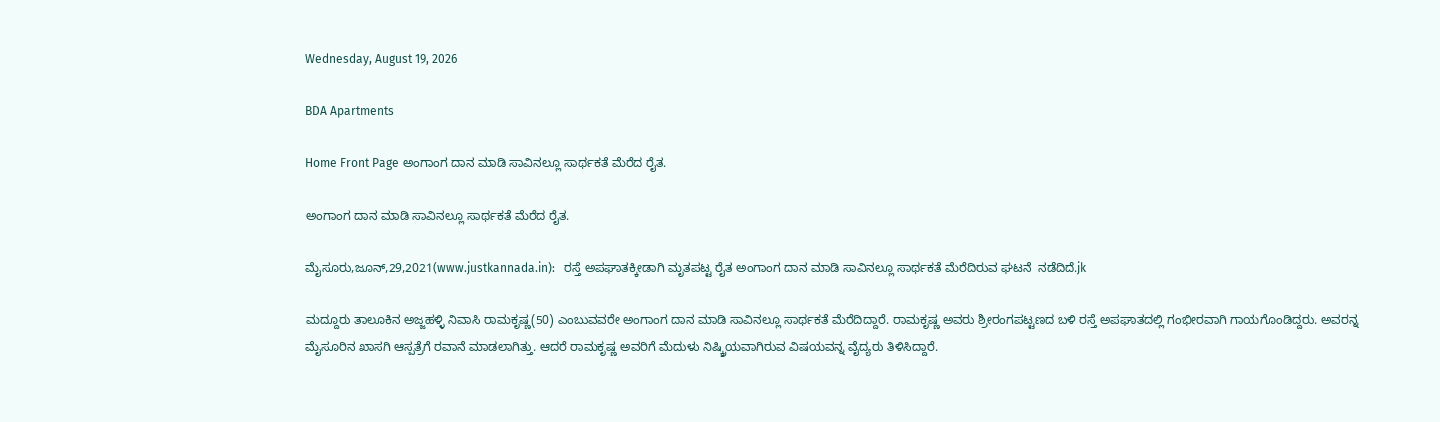Wednesday, August 19, 2026

BDA Apartments

Home Front Page ಅಂಗಾಂಗ ದಾನ ಮಾಡಿ ಸಾವಿನಲ್ಲೂ ಸಾರ್ಥಕತೆ ಮೆರೆದ ರೈತ.

ಅಂಗಾಂಗ ದಾನ ಮಾಡಿ ಸಾವಿನಲ್ಲೂ ಸಾರ್ಥಕತೆ ಮೆರೆದ ರೈತ.

ಮೈಸೂರು,ಜೂನ್,29,2021(www.justkannada.in):   ರಸ್ತೆ ಅಪಘಾತಕ್ಕೀಡಾಗಿ ಮೃತಪಟ್ಟ ರೈತ ಅಂಗಾಂಗ ದಾನ ಮಾಡಿ ಸಾವಿನಲ್ಲೂ ಸಾರ್ಥಕತೆ ಮೆರೆದಿರುವ ಘಟನೆ  ನಡೆದಿದೆ.jk

ಮದ್ದೂರು ತಾಲೂಕಿನ ಅಜ್ಜಹಳ್ಳಿ ನಿವಾಸಿ ರಾಮಕೃಷ್ಣ(50) ಎಂಬುವವರೇ ಅಂಗಾಂಗ ದಾನ ಮಾಡಿ ಸಾವಿನಲ್ಲೂ ಸಾರ್ಥಕತೆ ಮೆರೆದಿದ್ದಾರೆ. ರಾಮಕೃಷ್ಣ ಅವರು ಶ್ರೀರಂಗಪಟ್ಟಣದ ಬಳಿ ರಸ್ತೆ ಅಪಘಾತದಲ್ಲಿ ಗಂಭೀರವಾಗಿ ಗಾಯಗೊಂಡಿದ್ದರು. ಅವರನ್ನ ಮೈಸೂರಿನ ಖಾಸಗಿ ಆಸ್ಪತ್ರೆಗೆ ರವಾನೆ ಮಾಡಲಾಗಿತ್ತು. ಆದರೆ ರಾಮಕೃಷ್ಣ ಅವರಿಗೆ ಮೆದುಳು ನಿಷ್ಕ್ರಿಯವಾಗಿರುವ ವಿಷಯವನ್ನ ವೈದ್ಯರು ತಿಳಿಸಿದ್ದಾರೆ.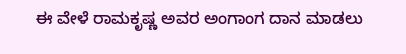ಈ ವೇಳೆ ರಾಮಕೃಷ್ಣ ಅವರ ಅಂಗಾಂಗ ದಾನ ಮಾಡಲು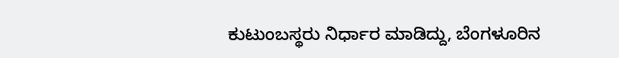ಕುಟುಂಬಸ್ಥರು ನಿರ್ಧಾರ ಮಾಡಿದ್ದು, ಬೆಂಗಳೂರಿನ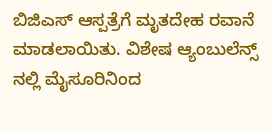ಬಿಜಿಎಸ್ ಆಸ್ಪತ್ರೆಗೆ ಮೃತದೇಹ ರವಾನೆ ಮಾಡಲಾಯಿತು. ವಿಶೇಷ ಆ್ಯಂಬುಲೆನ್ಸ್ ನಲ್ಲಿ ಮೈಸೂರಿನಿಂದ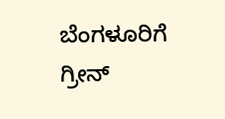ಬೆಂಗಳೂರಿಗೆ ಗ್ರೀನ್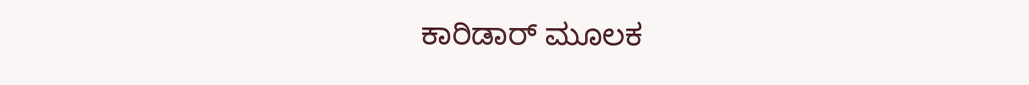ಕಾರಿಡಾರ್ ಮೂಲಕ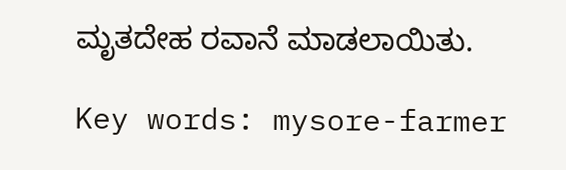ಮೃತದೇಹ ರವಾನೆ ಮಾಡಲಾಯಿತು.

Key words: mysore-farmer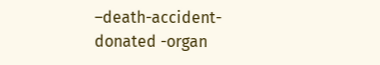–death-accident- donated -organ